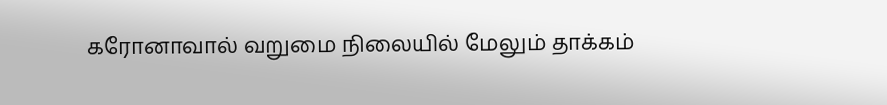கரோனாவால் வறுமை நிலையில் மேலும் தாக்கம்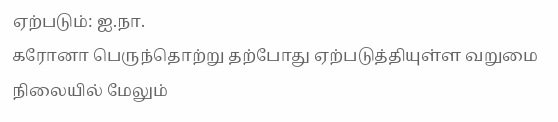ஏற்படும்: ஐ.நா.
கரோனா பெருந்தொற்று தற்போது ஏற்படுத்தியுள்ள வறுமை நிலையில் மேலும்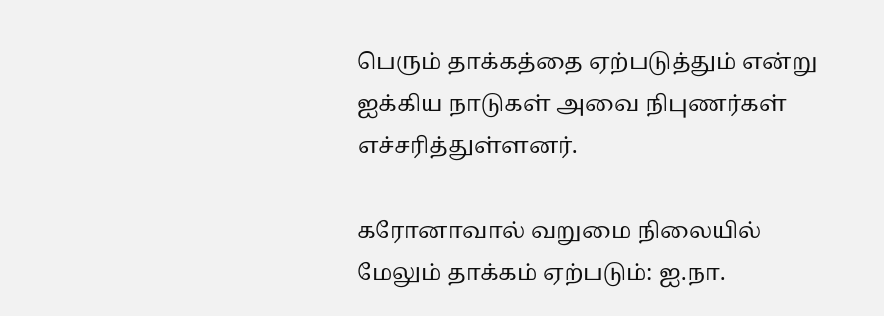பெரும் தாக்கத்தை ஏற்படுத்தும் என்று ஐக்கிய நாடுகள் அவை நிபுணர்கள் எச்சரித்துள்ளனர்.

கரோனாவால் வறுமை நிலையில் மேலும் தாக்கம் ஏற்படும்: ஐ.நா.